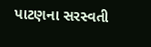પાટણના સરસ્વતી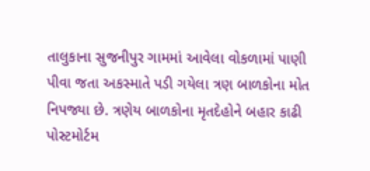તાલુકાના સુજનીપુર ગામમાં આવેલા વોકળામાં પાણી પીવા જતા અકસ્માતે પડી ગયેલા ત્રણ બાળકોના મોત નિપજ્યા છે. ત્રણેય બાળકોના મૃતદેહોને બહાર કાઢી પોસ્ટમોર્ટમ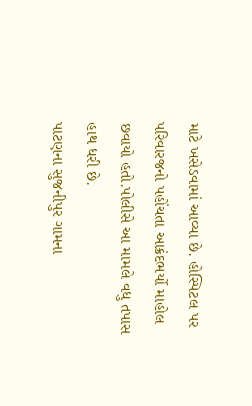માટે ખસેડવામાં આવ્યા છે. હોસ્પિટલ પર પરિવારજનો પહોંચતા આક્રંદભર્યો માહોલ છવાયો હતો.પોલીસે આ મામલે વધુ તપાસ હાથ ધરી છે.
પાટણના સુજનીપુર ગામના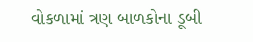વોકળામાં ત્રણ બાળકોના ડૂબી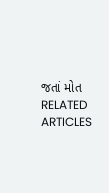જતાં મોત
RELATED ARTICLES